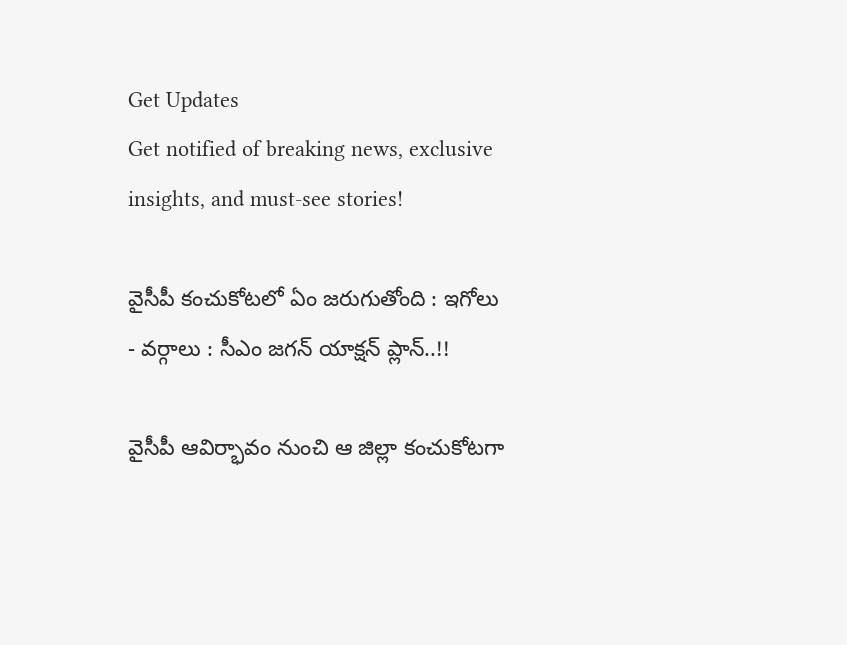Get Updates
Get notified of breaking news, exclusive insights, and must-see stories!

వైసీపీ కంచుకోటలో ఏం జరుగుతోంది : ఇగోలు - వర్గాలు : సీఎం జగన్ యాక్షన్ ప్లాన్..!!

వైసీపీ ఆవిర్భావం నుంచి ఆ జిల్లా కంచుకోటగా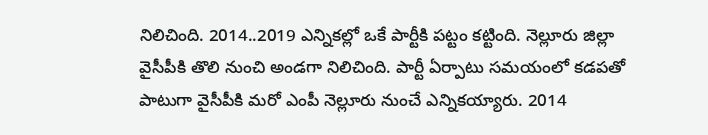నిలిచింది. 2014..2019 ఎన్నికల్లో ఒకే పార్టీకి పట్టం కట్టింది. నెల్లూరు జిల్లా వైసీపీకి తొలి నుంచి అండగా నిలిచింది. పార్టీ ఏర్పాటు సమయంలో కడపతో పాటుగా వైసీపీకి మరో ఎంపీ నెల్లూరు నుంచే ఎన్నికయ్యారు. 2014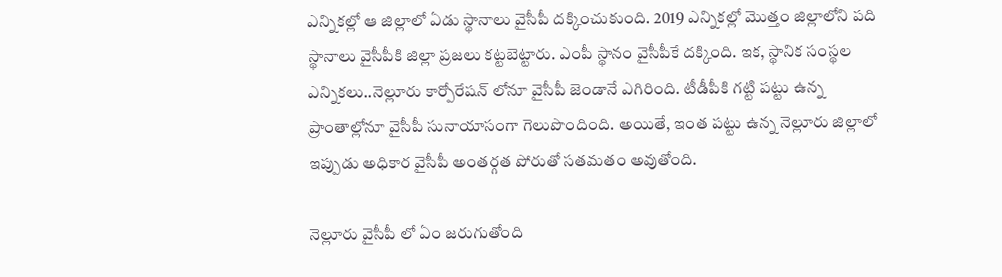ఎన్నికల్లో ఆ జిల్లాలో ఏడు స్థానాలు వైసీపీ దక్కించుకుంది. 2019 ఎన్నికల్లో మొత్తం జిల్లాలోని పది స్థానాలు వైసీపీకి జిల్లా ప్రజలు కట్టబెట్టారు. ఎంపీ స్థానం వైసీపీకే దక్కింది. ఇక, స్థానిక సంస్థల ఎన్నికలు..నెల్లూరు కార్పోరేషన్ లోనూ వైసీపీ జెండానే ఎగిరింది. టీడీపీకి గట్టి పట్టు ఉన్న ప్రాంతాల్లోనూ వైసీపీ సునాయాసంగా గెలుపొందింది. అయితే, ఇంత పట్టు ఉన్న నెల్లూరు జిల్లాలో ఇప్పుడు అధికార వైసీపీ అంతర్గత పోరుతో సతమతం అవుతోంది.

నెల్లూరు వైసీపీ లో ఏం జరుగుతోంది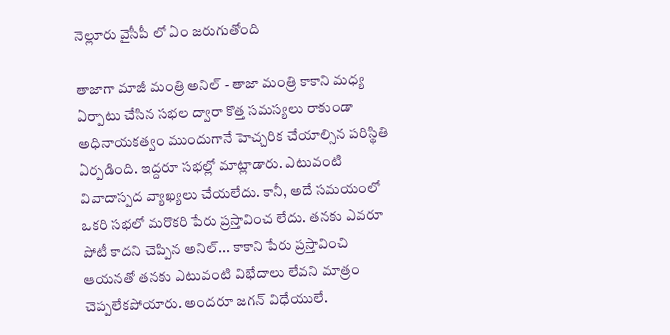నెల్లూరు వైసీపీ లో ఏం జరుగుతోంది

తాజాగా మాజీ మంత్రి అనిల్ - తాజా మంత్రి కాకాని మధ్య ఏర్పాటు చేసిన సభల ద్వారా కొత్త సమస్యలు రాకుండా అధినాయకత్వం ముందుగానే హెచ్చరిక చేయాల్సిన పరిస్థితి ఏర్పడింది. ఇద్దరూ సభల్లో మాట్లాడారు. ఎటువంటి వివాదాస్పద వ్యాఖ్యలు చేయలేదు. కానీ, అదే సమయంలో ఒకరి సభలో మరొకరి పేరు ప్రస్తావించ లేదు. తనకు ఎవరూ పోటీ కాదని చెప్పిన అనిల్... కాకాని పేరు ప్రస్తావించి ఆయనతో తనకు ఎటువంటి విభేదాలు లేవని మాత్రం చెప్పలేకపోయారు. అందరూ జగన్ విధేయులే.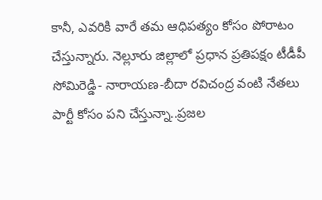కానీ, ఎవరికి వారే తమ ఆధిపత్యం కోసం పోరాటం చేస్తున్నారు. నెల్లూరు జిల్లాలో ప్రధాన ప్రతిపక్షం టీడీపీ సోమిరెడ్డి- నారాయణ-బీదా రవిచంద్ర వంటి నేతలు పార్టీ కోసం పని చేస్తున్నా..ప్రజల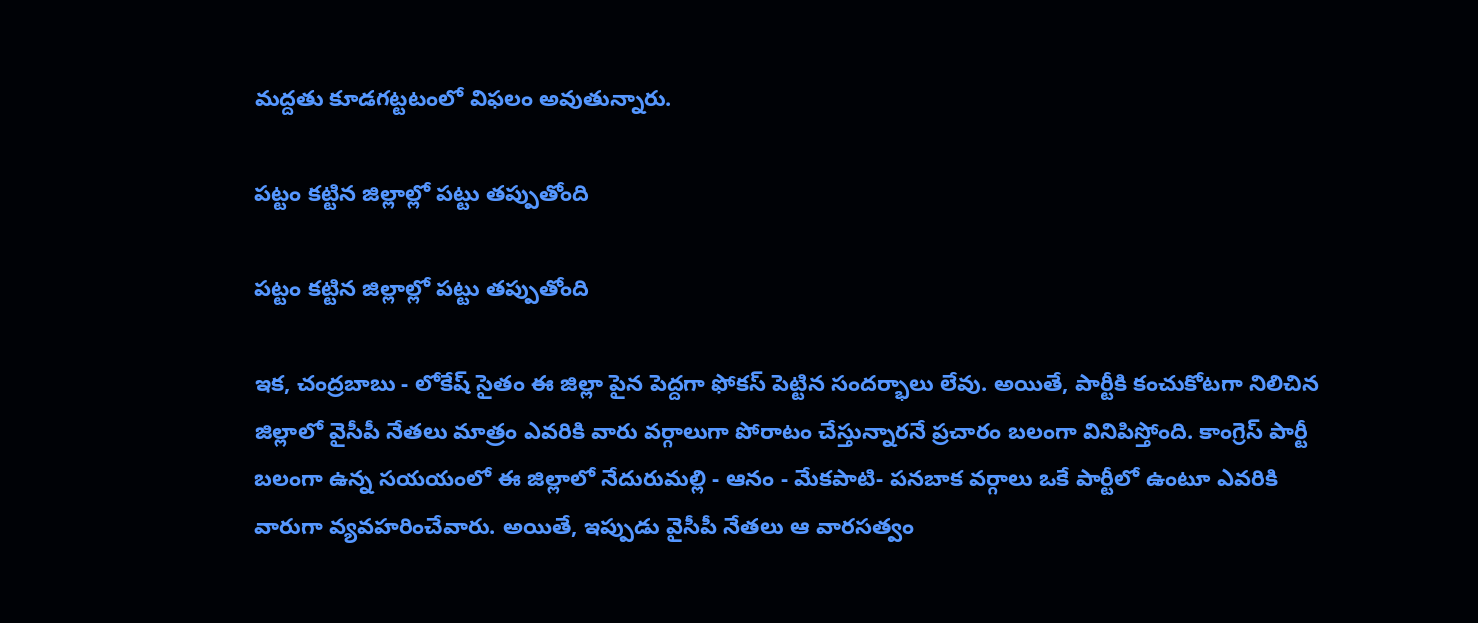మద్దతు కూడగట్టటంలో విఫలం అవుతున్నారు.

పట్టం కట్టిన జిల్లాల్లో పట్టు తప్పుతోంది

పట్టం కట్టిన జిల్లాల్లో పట్టు తప్పుతోంది

ఇక, చంద్రబాబు - లోకేష్ సైతం ఈ జిల్లా పైన పెద్దగా ఫోకస్ పెట్టిన సందర్భాలు లేవు. అయితే, పార్టీకి కంచుకోటగా నిలిచిన జిల్లాలో వైసీపీ నేతలు మాత్రం ఎవరికి వారు వర్గాలుగా పోరాటం చేస్తున్నారనే ప్రచారం బలంగా వినిపిస్తోంది. కాంగ్రెస్ పార్టీ బలంగా ఉన్న సయయంలో ఈ జిల్లాలో నేదురుమల్లి - ఆనం - మేకపాటి- పనబాక వర్గాలు ఒకే పార్టీలో ఉంటూ ఎవరికి వారుగా వ్యవహరించేవారు. అయితే, ఇప్పుడు వైసీపీ నేతలు ఆ వారసత్వం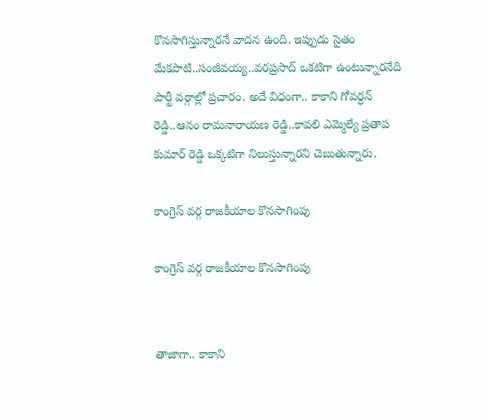కొనసాగిస్తున్నారనే వాదన ఉంది. ఇప్పుడు సైతం మేకపాటి..సంజీవయ్య..వరప్రసాద్ ఒకటిగా ఉంటున్నారనేది పార్టీ వర్గాల్లో ప్రచారం. అదే విధంగా.. కాకాని గోవర్ధన్ రెడ్డి..ఆనం రామనారాయణ రెడ్డి..కావలి ఎమ్మెల్యే ప్రతాప కుమార్ రెడ్డి ఒక్కటిగా నిలుస్తున్నారని చెబుతున్నారు.

కాంగ్రెస్ వర్గ రాజకీయాల కొనసాగింపు

కాంగ్రెస్ వర్గ రాజకీయాల కొనసాగింపు


తాజాగా.. కాకాని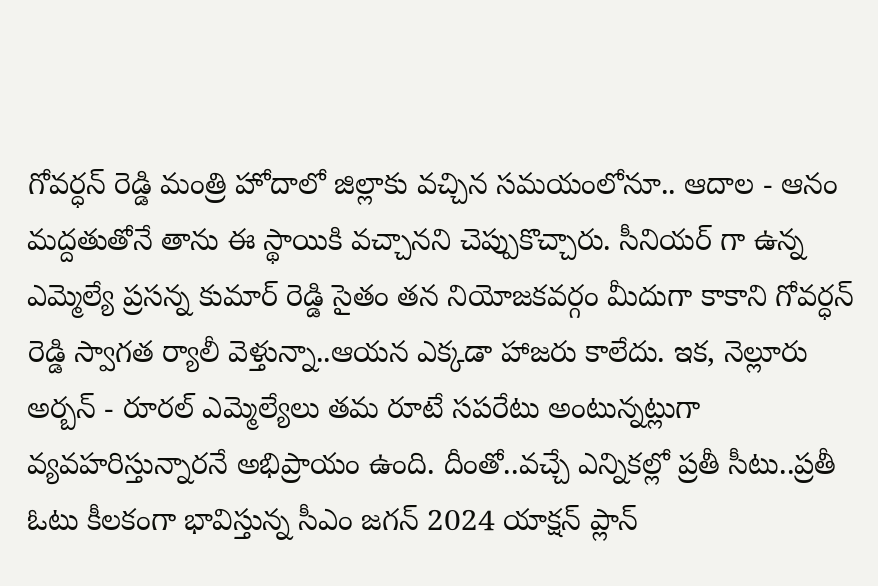గోవర్ధన్ రెడ్డి మంత్రి హోదాలో జిల్లాకు వచ్చిన సమయంలోనూ.. ఆదాల - ఆనం మద్దతుతోనే తాను ఈ స్థాయికి వచ్చానని చెప్పుకొచ్చారు. సీనియర్ గా ఉన్న ఎమ్మెల్యే ప్రసన్న కుమార్ రెడ్డి సైతం తన నియోజకవర్గం మీదుగా కాకాని గోవర్ధన్ రెడ్డి స్వాగత ర్యాలీ వెళ్తున్నా..ఆయన ఎక్కడా హాజరు కాలేదు. ఇక, నెల్లూరు అర్బన్ - రూరల్ ఎమ్మెల్యేలు తమ రూటే సపరేటు అంటున్నట్లుగా వ్యవహరిస్తున్నారనే అభిప్రాయం ఉంది. దీంతో..వచ్చే ఎన్నికల్లో ప్రతీ సీటు..ప్రతీ ఓటు కీలకంగా భావిస్తున్న సీఎం జగన్ 2024 యాక్షన్ ప్లాన్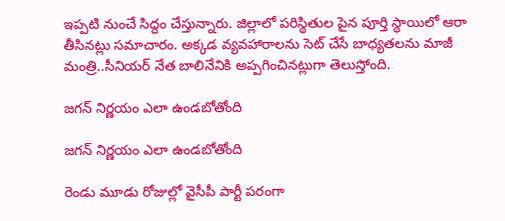ఇప్పటి నుంచే సిద్దం చేస్తున్నారు. జిల్లాలో పరిస్థితుల పైన పూర్తి స్థాయిలో ఆరా తీసినట్లు సమాచారం. అక్కడ వ్యవహారాలను సెట్ చేసే బాధ్యతలను మాజీ మంత్రి..సీనియర్ నేత బాలినేనికి అప్పగించినట్లుగా తెలుస్తోంది.

జగన్ నిర్ణయం ఎలా ఉండబోతోంది

జగన్ నిర్ణయం ఎలా ఉండబోతోంది

రెండు మూడు రోజుల్లో వైసీపీ పార్టీ పరంగా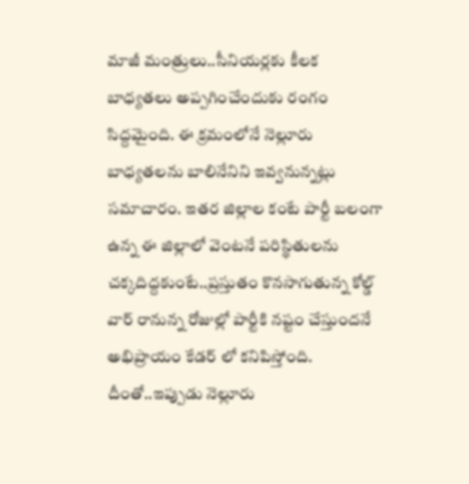మాజీ మంత్రులు..సీనియర్లకు కీలక బాధ్యతలు అప్పగించేందుకు రంగం సిద్దమైంది. ఈ క్రమంలోనే నెల్లూరు బాధ్యతలను బాలినేనిని ఇవ్వనున్నట్లు సమాచారం. ఇతర జిల్లాల కంటే పార్టీ బలంగా ఉన్న ఈ జిల్లాలో వెంటనే పరిస్థితులను చక్కదిద్దకుంటే..ప్రస్తుతం కొనసాగుతున్న కోల్డ్ వార్ రానున్న రోజుల్లో పార్టీకి నష్టం చేస్తుందనే అభిప్రాయం కేడర్ లో కనిపిస్తోంది. దీంతో..ఇప్పుడు నెల్లూరు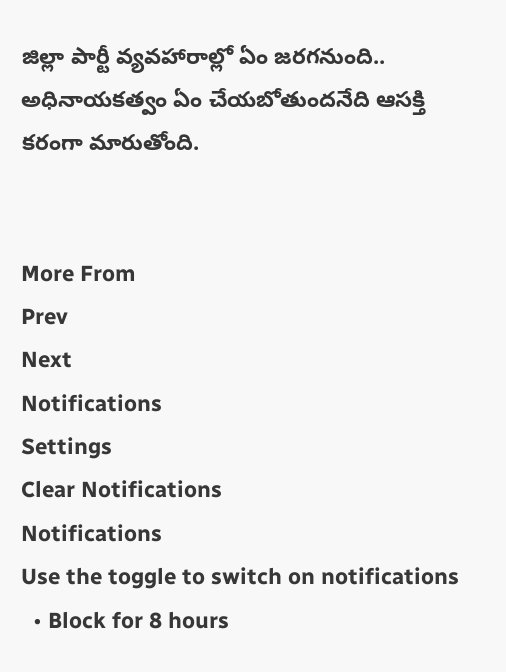జిల్లా పార్టీ వ్యవహారాల్లో ఏం జరగనుంది.. అధినాయకత్వం ఏం చేయబోతుందనేది ఆసక్తి కరంగా మారుతోంది.


More From
Prev
Next
Notifications
Settings
Clear Notifications
Notifications
Use the toggle to switch on notifications
  • Block for 8 hours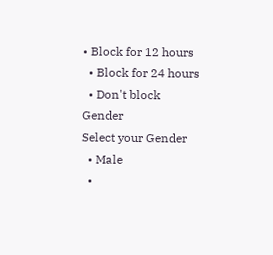• Block for 12 hours
  • Block for 24 hours
  • Don't block
Gender
Select your Gender
  • Male
  •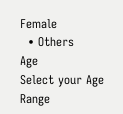Female
  • Others
Age
Select your Age Range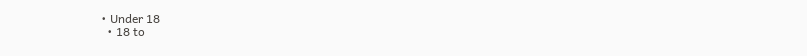• Under 18
  • 18 to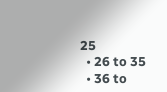25
  • 26 to 35
  • 36 to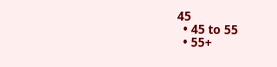45
  • 45 to 55
  • 55+